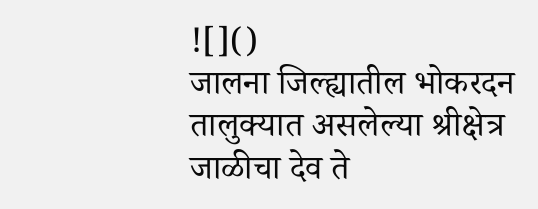![]()
जालना जिल्ह्यातील भोकरदन तालुक्यात असलेल्या श्रीक्षेत्र जाळीचा देव ते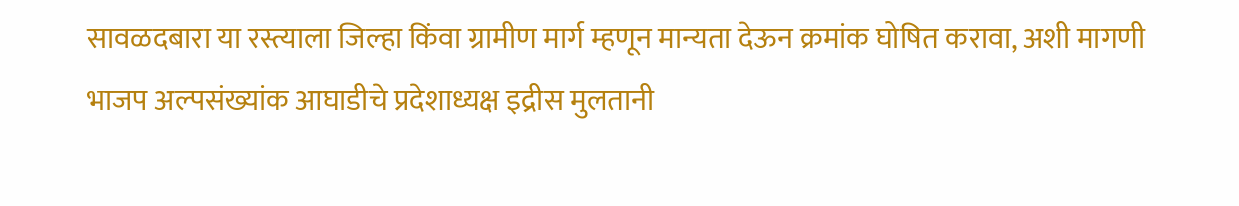सावळदबारा या रस्त्याला जिल्हा किंवा ग्रामीण मार्ग म्हणून मान्यता देऊन क्रमांक घोषित करावा, अशी मागणी भाजप अल्पसंख्यांक आघाडीचे प्रदेशाध्यक्ष इद्रीस मुलतानी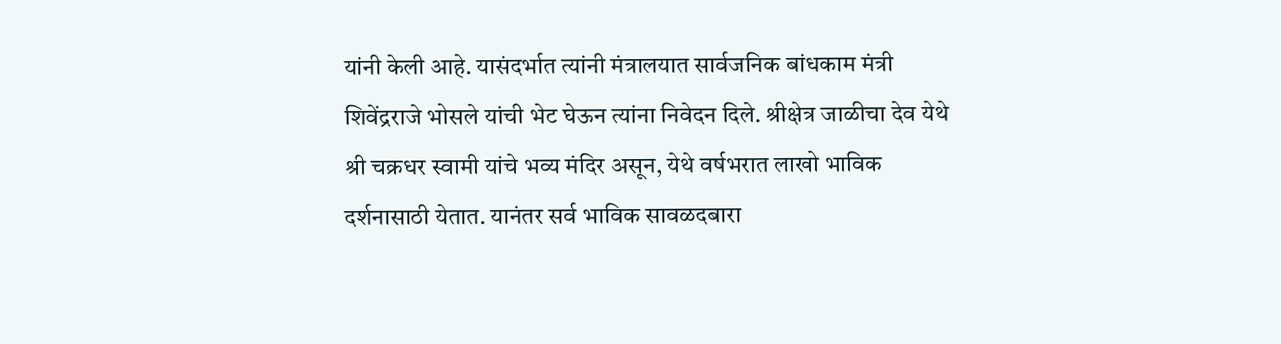यांनी केली आहे. यासंदर्भात त्यांनी मंत्रालयात सार्वजनिक बांधकाम मंत्री शिवेंद्रराजे भोसले यांची भेट घेऊन त्यांना निवेदन दिले. श्रीक्षेत्र जाळीचा देव येथे श्री चक्रधर स्वामी यांचे भव्य मंदिर असून, येथे वर्षभरात लाखो भाविक दर्शनासाठी येतात. यानंतर सर्व भाविक सावळदबारा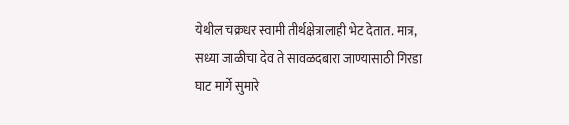येथील चक्रधर स्वामी तीर्थक्षेत्रालाही भेट देतात. मात्र, सध्या जाळीचा देव ते सावळदबारा जाण्यासाठी गिरडा घाट मार्गे सुमारे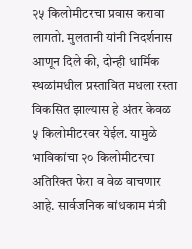२५ किलोमीटरचा प्रवास करावा लागतो. मुलतानी यांनी निदर्शनास आणून दिले की, दोन्ही धार्मिक स्थळांमधील प्रस्तावित मधला रस्ता विकसित झाल्यास हे अंतर केवळ ५ किलोमीटरवर येईल. यामुळे भाविकांचा २० किलोमीटरचा अतिरिक्त फेरा व वेळ वाचणार आहे. सार्वजनिक बांधकाम मंत्री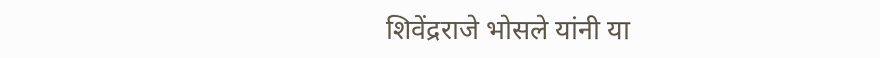शिवेंद्रराजे भोसले यांनी या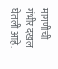मागणीची गंभीर दखल घेतली आहे.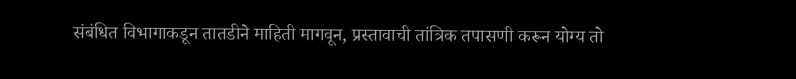संबंधित विभागाकडून तातडीने माहिती मागवून, प्रस्तावाची तांत्रिक तपासणी करून योग्य तो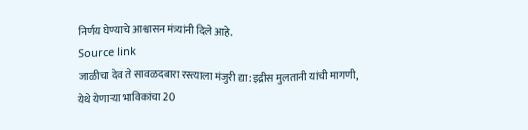निर्णय घेण्याचे आश्वासन मंत्र्यांनी दिले आहे.
Source link
जाळीचा देव ते सावळदबारा रस्त्याला मंजुरी द्या:इद्रीस मुलतानी यांची मागणी, येथे येणाऱ्या भाविकांचा 20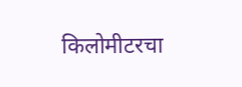किलोमीटरचा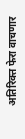अतिरिक्त फेरा वाचणार